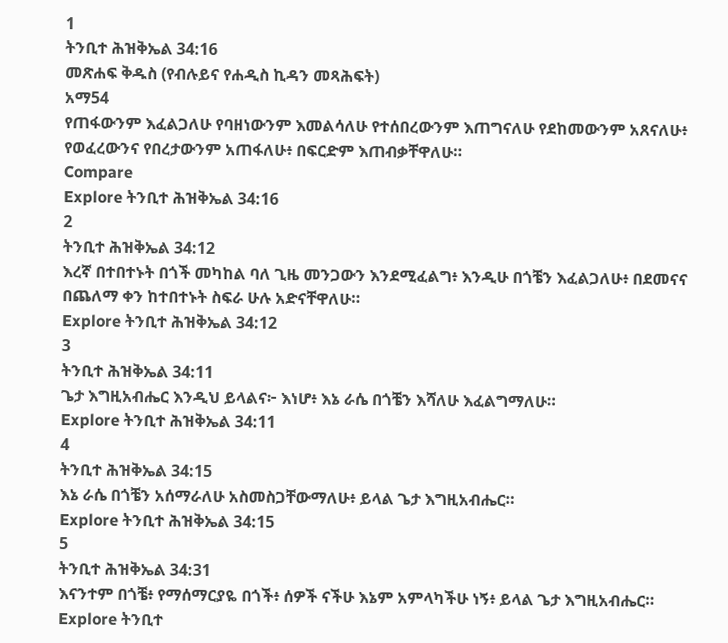1
ትንቢተ ሕዝቅኤል 34:16
መጽሐፍ ቅዱስ (የብሉይና የሐዲስ ኪዳን መጻሕፍት)
አማ54
የጠፋውንም እፈልጋለሁ የባዘነውንም እመልሳለሁ የተሰበረውንም እጠግናለሁ የደከመውንም አጸናለሁ፥ የወፈረውንና የበረታውንም አጠፋለሁ፥ በፍርድም እጠብቃቸዋለሁ።
Compare
Explore ትንቢተ ሕዝቅኤል 34:16
2
ትንቢተ ሕዝቅኤል 34:12
እረኛ በተበተኑት በጎች መካከል ባለ ጊዜ መንጋውን እንደሚፈልግ፥ እንዲሁ በጎቼን እፈልጋለሁ፥ በደመናና በጨለማ ቀን ከተበተኑት ስፍራ ሁሉ አድናቸዋለሁ።
Explore ትንቢተ ሕዝቅኤል 34:12
3
ትንቢተ ሕዝቅኤል 34:11
ጌታ እግዚአብሔር እንዲህ ይላልና፦ እነሆ፥ እኔ ራሴ በጎቼን እሻለሁ እፈልግማለሁ።
Explore ትንቢተ ሕዝቅኤል 34:11
4
ትንቢተ ሕዝቅኤል 34:15
እኔ ራሴ በጎቼን አሰማራለሁ አስመስጋቸውማለሁ፥ ይላል ጌታ እግዚአብሔር።
Explore ትንቢተ ሕዝቅኤል 34:15
5
ትንቢተ ሕዝቅኤል 34:31
እናንተም በጎቼ፥ የማሰማርያዬ በጎች፥ ሰዎች ናችሁ እኔም አምላካችሁ ነኝ፥ ይላል ጌታ እግዚአብሔር።
Explore ትንቢተ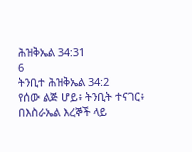ሕዝቅኤል 34:31
6
ትንቢተ ሕዝቅኤል 34:2
የሰው ልጅ ሆይ፥ ትንቢት ተናገር፥ በእስራኤል እረኞች ላይ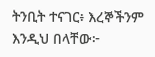ትንቢት ተናገር፥ እረኞችንም እንዲህ በላቸው፦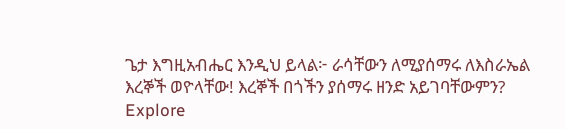ጌታ እግዚአብሔር እንዲህ ይላል፦ ራሳቸውን ለሚያሰማሩ ለእስራኤል እረኞች ወዮላቸው! እረኞች በጎችን ያሰማሩ ዘንድ አይገባቸውምን?
Explore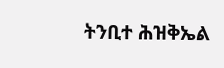ትንቢተ ሕዝቅኤል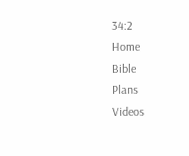34:2
Home
Bible
Plans
Videos